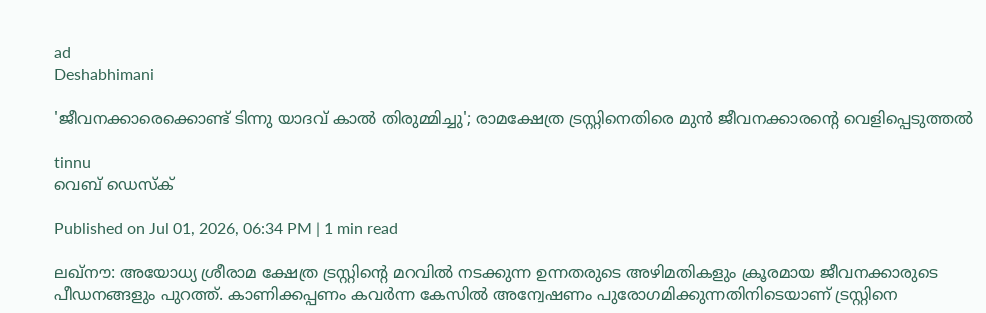ad
Deshabhimani

'ജീവനക്കാരെക്കൊണ്ട് ടിന്നു യാദവ് കാൽ തിരുമ്മിച്ചു'; രാമക്ഷേത്ര ട്രസ്റ്റിനെതിരെ മുൻ ജീവനക്കാരന്റെ വെളിപ്പെടുത്തൽ

tinnu
വെബ് ഡെസ്ക്

Published on Jul 01, 2026, 06:34 PM | 1 min read

ലഖ്നൗ: അയോധ്യ ശ്രീരാമ ക്ഷേത്ര ട്രസ്റ്റിന്റെ മറവിൽ നടക്കുന്ന ഉന്നതരുടെ അഴിമതികളും ക്രൂരമായ ജീവനക്കാരുടെ പീഡനങ്ങളും പുറത്ത്. കാണിക്കപ്പണം കവർന്ന കേസിൽ അന്വേഷണം പുരോഗമിക്കുന്നതിനിടെയാണ് ട്രസ്റ്റിനെ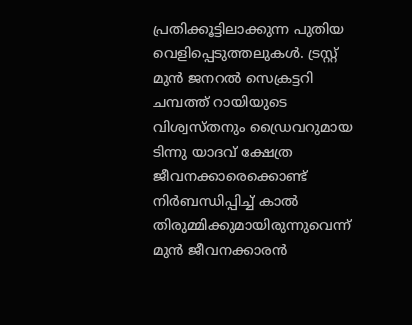പ്രതിക്കൂട്ടിലാക്കുന്ന പുതിയ വെളിപ്പെടുത്തലുകൾ. ട്രസ്റ്റ് മുൻ ജനറൽ സെക്രട്ടറി ചമ്പത്ത് റായിയുടെ വിശ്വസ്തനും ഡ്രൈവറുമായ ടിന്നു യാദവ് ക്ഷേത്ര ജീവനക്കാരെക്കൊണ്ട് നിർബന്ധിപ്പിച്ച് കാൽ തിരുമ്മിക്കുമായിരുന്നുവെന്ന് മുൻ ജീവനക്കാരൻ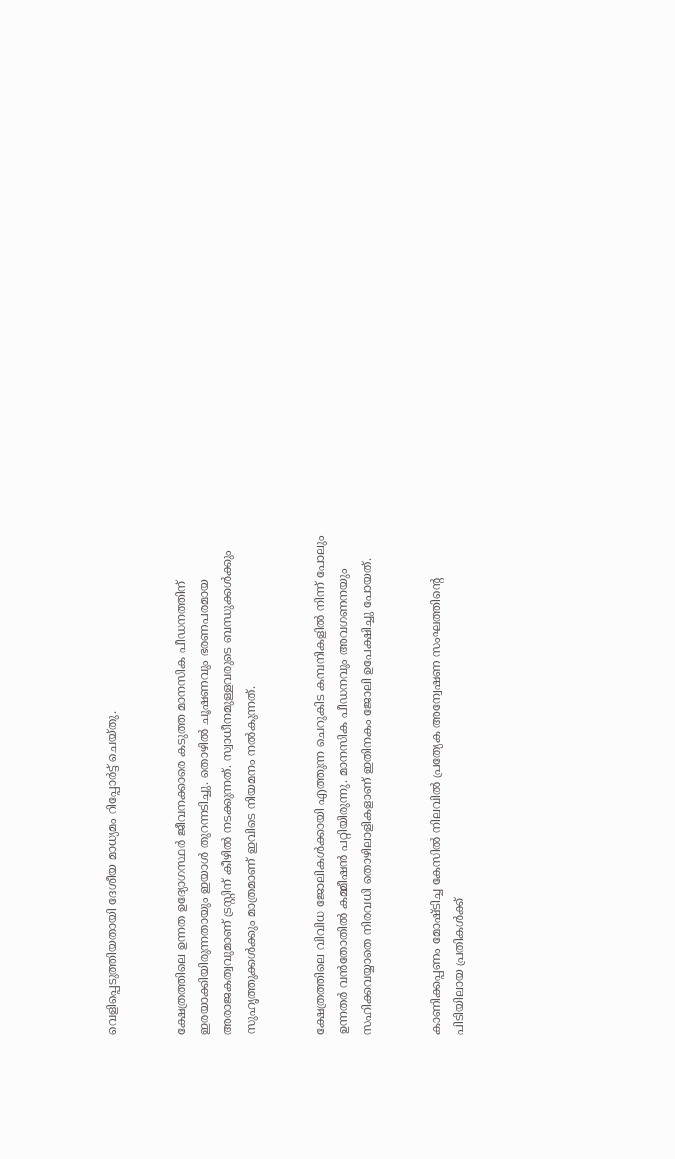വെളിപ്പെടുത്തിയതായി ദേശീയ മാധ്യമം റിപ്പോർട്ട് ചെയ്തു.


ക്ഷേത്രത്തിലെ ഉന്നത ഉദ്യോഗസ്ഥർ ജീവനക്കാരെ കടുത്ത മാനസിക പീഡനത്തിന് ഇരയാക്കിയിരുന്നതായും ഇയാൾ തുറന്നടിച്ചു. തൊഴിൽ ചൂഷണവും ഭരണപരമായ അരാജകത്വവുമാണ് ട്രസ്റ്റിന് കീഴിൽ നടക്കുന്നത്. സ്വാധീനമുള്ളവരുടെ ബന്ധുക്കൾക്കും സുഹൃത്തുക്കൾക്കും മാത്രമാണ് ഇവിടെ നിയമനം നൽകുന്നത്.


ക്ഷേത്രത്തിലെ വിവിധ ജോലികൾക്കായി എത്തുന്ന ചെറുകിട കമ്പനികളിൽ നിന്ന് പോലും ഉന്നതർ വൻതോതിൽ കമ്മീഷൻ പറ്റിയിരുന്നു. മാനസിക പീഡനവും അവഗണനയും സഹിക്കവയ്യാതെ നിരവധി തൊഴിലാളികളാണ് ഇതിനകം ജോലി ഉപേക്ഷിച്ചു പോയത്.


കാണിക്കപ്പണം മോഷ്ടിച്ച കേസിൽ നിലവിൽ പ്രത്യേക അന്വേഷണ സംഘത്തിന്റെ പിടിയിലായ പ്രതികൾക്ക്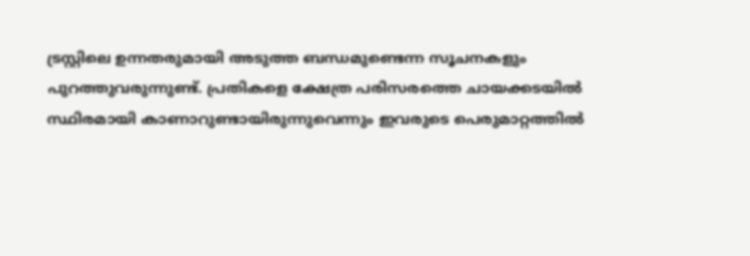ട്രസ്റ്റിലെ ഉന്നതരുമായി അടുത്ത ബന്ധമുണ്ടെന്ന സൂചനകളും പുറത്തുവരുന്നുണ്ട്. പ്രതികളെ ക്ഷേത്ര പരിസരത്തെ ചായക്കടയിൽ സ്ഥിരമായി കാണാറുണ്ടായിരുന്നുവെന്നും ഇവരുടെ പെരുമാറ്റത്തിൽ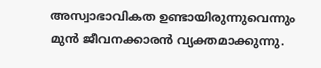അസ്വാഭാവികത ഉണ്ടായിരുന്നുവെന്നും മുൻ ജീവനക്കാരൻ വ്യക്തമാക്കുന്നു.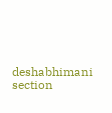deshabhimani section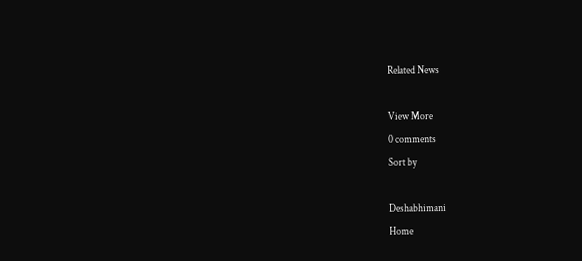Related News

View More
0 comments
Sort by

Deshabhimani
Home